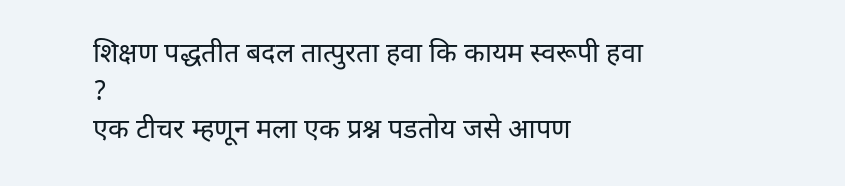शिक्षण पद्धतीत बदल तात्पुरता हवा कि कायम स्वरूपी हवा ?
एक टीचर म्हणून मला एक प्रश्न पडतोय जसे आपण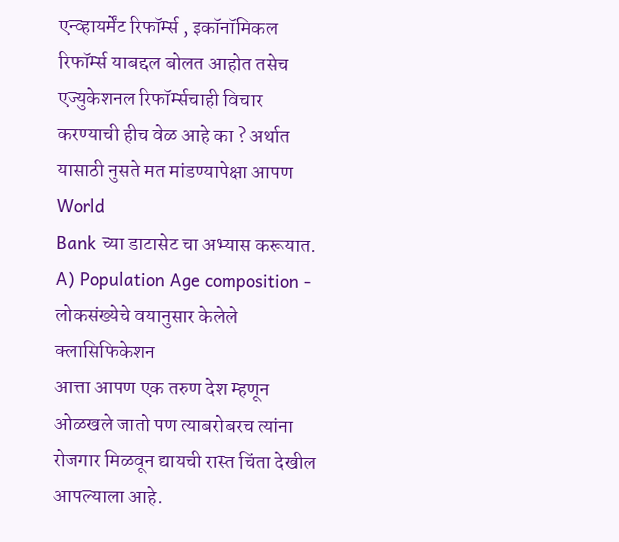एन्व्हायर्मेंट रिफॉर्म्स , इकॉनॉमिकल रिफॉर्म्स याबद्दल बोलत आहोत तसेच एज्युकेशनल रिफॉर्म्सचाही विचार करण्याची हीच वेळ आहे का ? अर्थात यासाठी नुसते मत मांडण्यापेक्षा आपण World
Bank च्या डाटासेट चा अभ्यास करूयात.
A) Population Age composition - लोकसंख्येचे वयानुसार केलेले क्लासिफिकेशन
आत्ता आपण एक तरुण देश म्हणून ओळखले जातो पण त्याबरोबरच त्यांना रोजगार मिळवून द्यायची रास्त चिंता देखील आपल्याला आहे.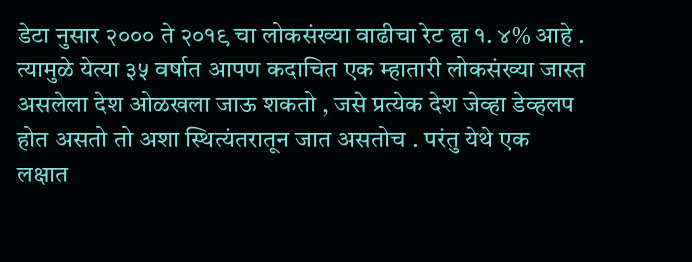डेटा नुसार २००० ते २०१९ चा लोकसंख्या वाढीचा रेट हा १. ४% आहे . त्यामुळे येत्या ३५ वर्षात आपण कदाचित एक म्हातारी लोकसंख्या जास्त असलेला देश ओळखला जाऊ शकतो , जसे प्रत्येक देश जेव्हा डेव्हलप होत असतो तो अशा स्थित्यंतरातून जात असतोच . परंतु येथे एक लक्षात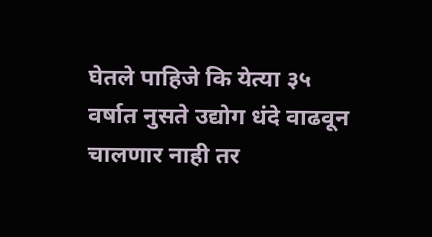घेतले पाहिजे कि येत्या ३५ वर्षात नुसते उद्योग धंदे वाढवून चालणार नाही तर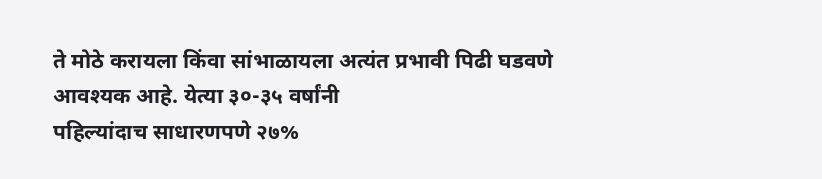ते मोठे करायला किंवा सांभाळायला अत्यंत प्रभावी पिढी घडवणे
आवश्यक आहे. येत्या ३०-३५ वर्षांनी
पहिल्यांदाच साधारणपणे २७%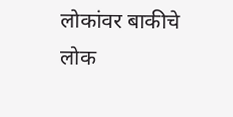लोकांवर बाकीचे लोक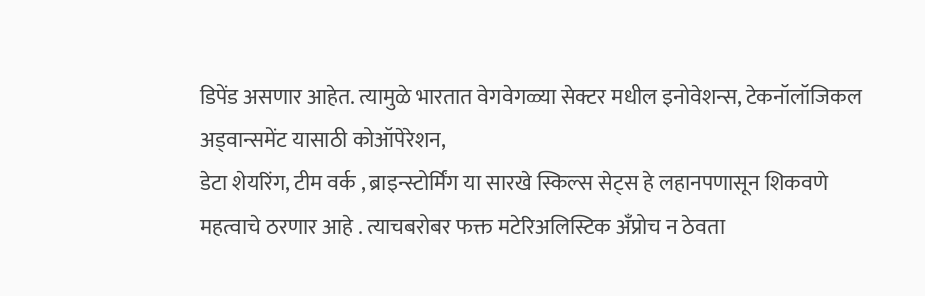डिपेंड असणार आहेत. त्यामुळे भारतात वेगवेगळ्या सेक्टर मधील इनोवेशन्स, टेकनॉलॉजिकल अड्वान्समेंट यासाठी कोऑपेरेशन,
डेटा शेयरिंग, टीम वर्क , ब्राइन्स्टोर्मिंग या सारखे स्किल्स सेट्स हे लहानपणासून शिकवणे महत्वाचे ठरणार आहे . त्याचबरोबर फक्त मटेरिअलिस्टिक अँप्रोच न ठेवता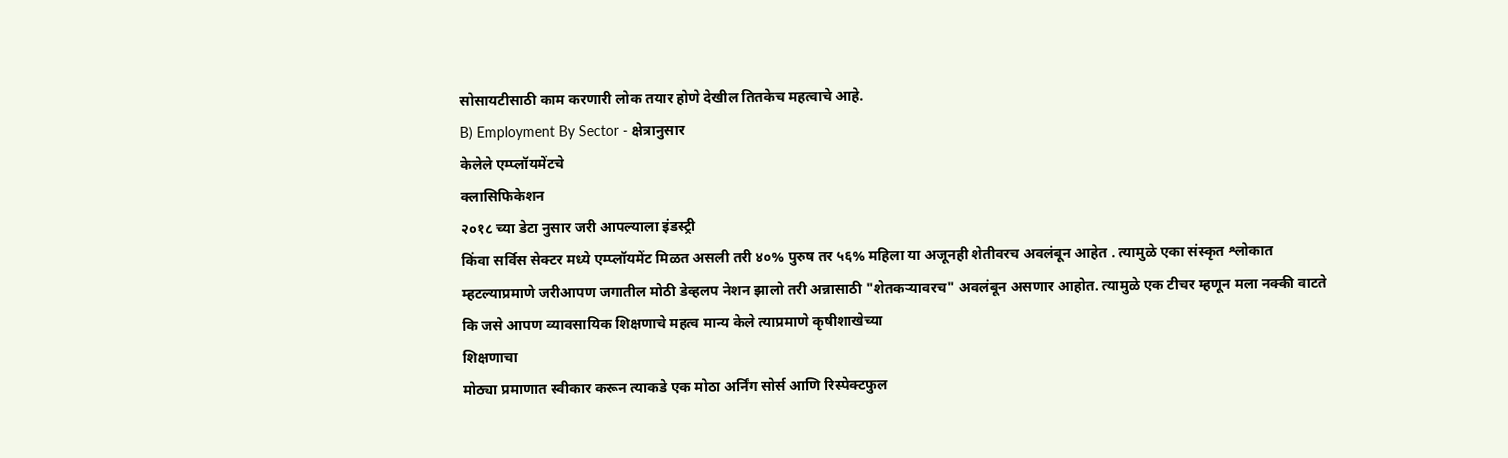सोसायटीसाठी काम करणारी लोक तयार होणे देखील तितकेच महत्वाचे आहे.
B) Employment By Sector - क्षेत्रानुसार
केलेले एम्प्लॉयमेंटचे
क्लासिफिकेशन
२०१८ च्या डेटा नुसार जरी आपल्याला इंडस्ट्री
किंवा सर्विस सेक्टर मध्ये एम्प्लॉयमेंट मिळत असली तरी ४०% पुरुष तर ५६% महिला या अजूनही शेतीवरच अवलंबून आहेत . त्यामुळे एका संस्कृत श्लोकात म्हटल्याप्रमाणे जरीआपण जगातील मोठी डेव्हलप नेशन झालो तरी अन्नासाठी "शेतकऱ्यावरच" अवलंबून असणार आहोत. त्यामुळे एक टीचर म्हणून मला नक्की वाटते कि जसे आपण व्यावसायिक शिक्षणाचे महत्व मान्य केले त्याप्रमाणे कृषीशाखेच्या
शिक्षणाचा
मोठ्या प्रमाणात स्वीकार करून त्याकडे एक मोठा अर्निंग सोर्स आणि रिस्पेक्टफुल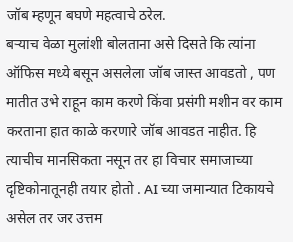जॉब म्हणून बघणे महत्वाचे ठरेल.
बऱ्याच वेळा मुलांशी बोलताना असे दिसते कि त्यांना ऑफिस मध्ये बसून असलेला जॉब जास्त आवडतो , पण मातीत उभे राहून काम करणे किंवा प्रसंगी मशीन वर काम करताना हात काळे करणारे जॉब आवडत नाहीत. हि त्याचीच मानसिकता नसून तर हा विचार समाजाच्या दृष्टिकोनातूनही तयार होतो . AI च्या जमान्यात टिकायचे असेल तर जर उत्तम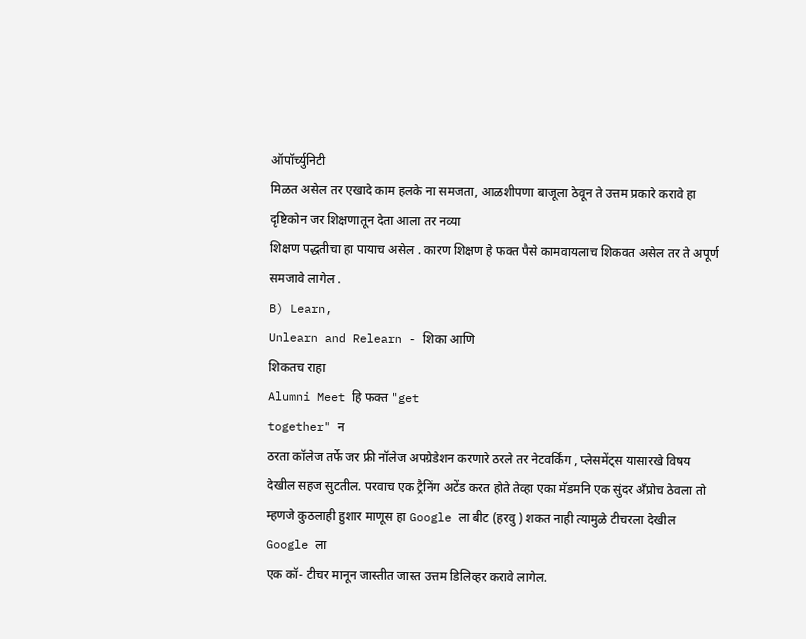ऑपॉर्च्युनिटी
मिळत असेल तर एखादे काम हलके ना समजता, आळशीपणा बाजूला ठेवून ते उत्तम प्रकारे करावे हा दृष्टिकोन जर शिक्षणातून देता आला तर नव्या
शिक्षण पद्धतीचा हा पायाच असेल . कारण शिक्षण हे फक्त पैसे कामवायलाच शिकवत असेल तर ते अपूर्ण समजावे लागेल .
B) Learn,
Unlearn and Relearn - शिका आणि
शिकतच राहा
Alumni Meet हि फक्त "get
together" न
ठरता कॉलेज तर्फे जर फ्री नॉलेज अपग्रेडेशन करणारे ठरले तर नेटवर्किंग , प्लेसमेंट्स यासारखे विषय देखील सहज सुटतील. परवाच एक ट्रैनिंग अटेंड करत होते तेव्हा एका मॅडमनि एक सुंदर अँप्रोच ठेवला तो म्हणजे कुठलाही हुशार माणूस हा Google ला बीट (हरवु ) शकत नाही त्यामुळे टीचरला देखील
Google ला
एक कॉ- टीचर मानून जास्तीत जास्त उत्तम डिलिव्हर करावे लागेल.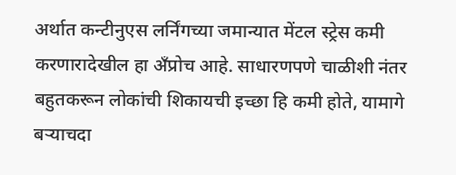अर्थात कन्टीनुएस लर्निंगच्या जमान्यात मेंटल स्ट्रेस कमी करणारादेखील हा अँप्रोच आहे. साधारणपणे चाळीशी नंतर बहुतकरून लोकांची शिकायची इच्छा हि कमी होते, यामागे बऱ्याचदा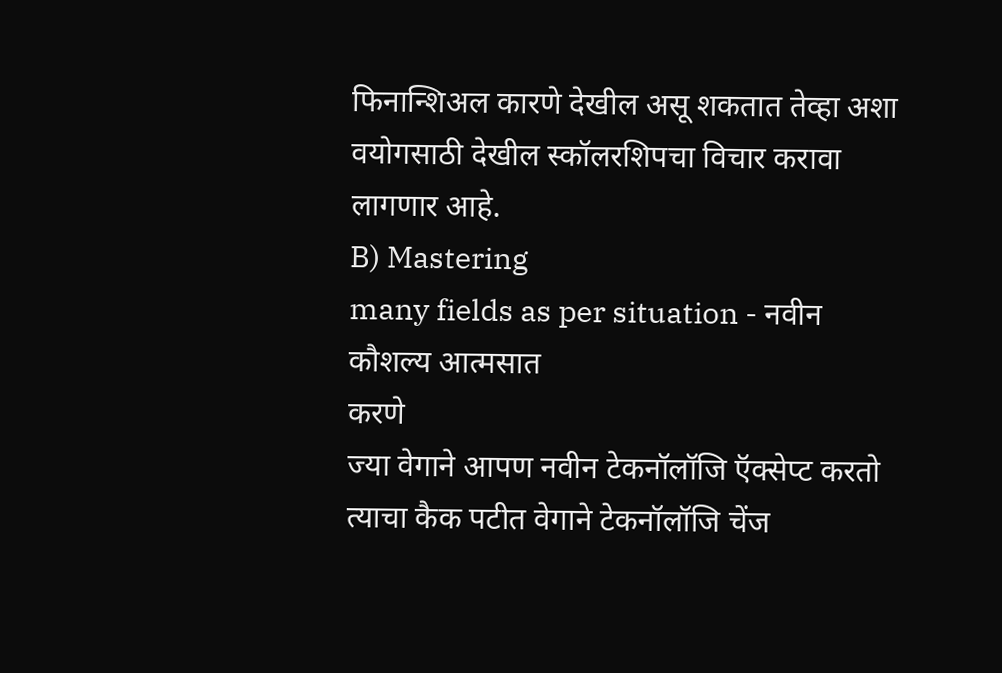फिनान्शिअल कारणे देखील असू शकतात तेव्हा अशा वयोगसाठी देखील स्कॉलरशिपचा विचार करावा लागणार आहे.
B) Mastering
many fields as per situation - नवीन
कौशल्य आत्मसात
करणे
ज्या वेगाने आपण नवीन टेकनॉलॉजि ऍक्सेप्ट करतो त्याचा कैक पटीत वेगाने टेकनॉलॉजि चेंज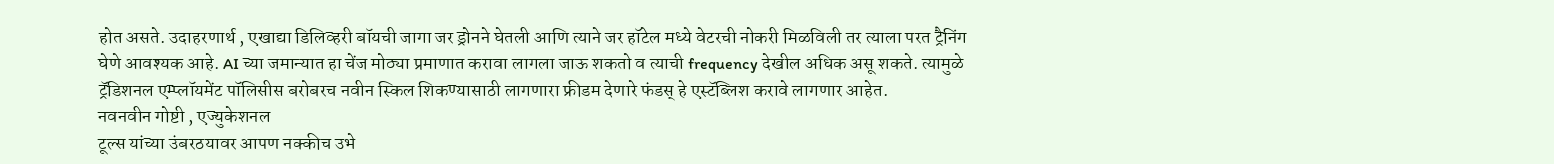होत असते. उदाहरणार्थ , एखाद्या डिलिव्हरी बॉयची जागा जर ड्रोनने घेतली आणि त्याने जर हॉटेल मध्ये वेटरची नोकरी मिळविली तर त्याला परत ट्रैनिंग घेणे आवश्यक आहे. AI च्या जमान्यात हा चेंज मोठ्या प्रमाणात करावा लागला जाऊ शकतो व त्याची frequency देखील अधिक असू शकते. त्यामुळे ट्रॅडिशनल एम्प्लॉयमेंट पॉलिसीस बरोबरच नवीन स्किल शिकण्यासाठी लागणारा फ्रीडम देणारे फंडस् हे एस्टॅब्लिश करावे लागणार आहेत.
नवनवीन गोष्टी , एज्युकेशनल
टूल्स यांच्या उंबरठयावर आपण नक्कीच उभे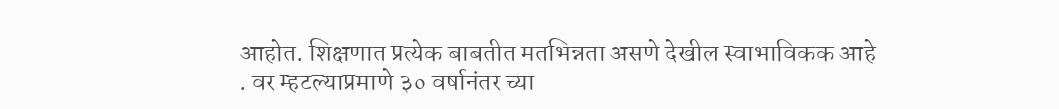आहोत. शिक्षणात प्रत्येक बाबतीत मतभिन्नता असणे देखील स्वाभाविकक आहे . वर म्हटल्याप्रमाणे ३० वर्षानंतर च्या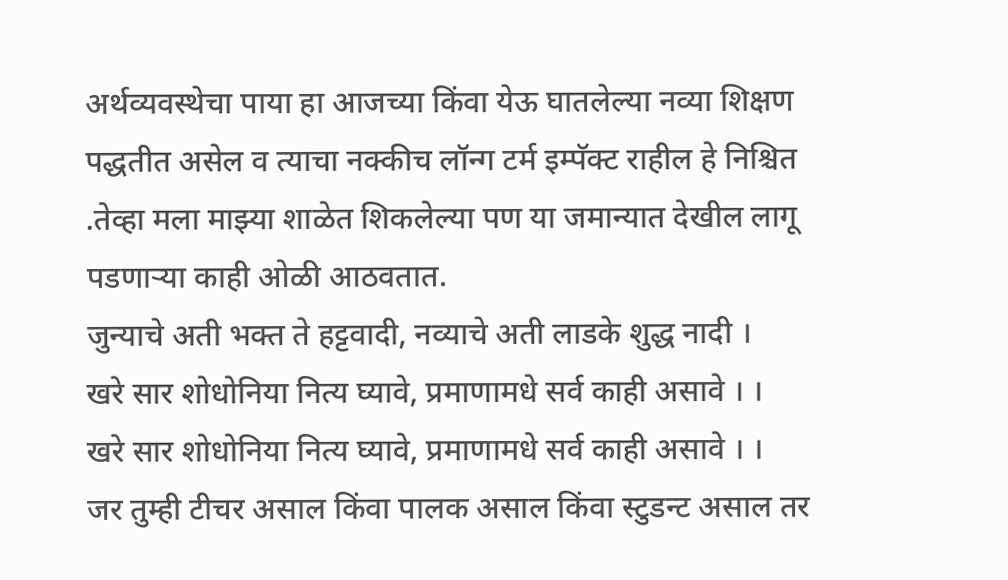अर्थव्यवस्थेचा पाया हा आजच्या किंवा येऊ घातलेल्या नव्या शिक्षण पद्धतीत असेल व त्याचा नक्कीच लॉन्ग टर्म इम्पॅक्ट राहील हे निश्चित .तेव्हा मला माझ्या शाळेत शिकलेल्या पण या जमान्यात देखील लागू पडणाऱ्या काही ओळी आठवतात.
जुन्याचे अती भक्त ते हट्टवादी, नव्याचे अती लाडके शुद्ध नादी ।
खरे सार शोधोनिया नित्य घ्यावे, प्रमाणामधे सर्व काही असावे । ।
खरे सार शोधोनिया नित्य घ्यावे, प्रमाणामधे सर्व काही असावे । ।
जर तुम्ही टीचर असाल किंवा पालक असाल किंवा स्टुडन्ट असाल तर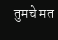तुमचे मत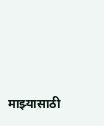माझ्यासाठी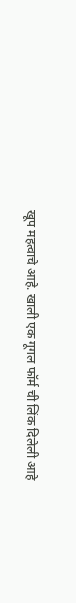खूप महत्वाचे आहे. खाली एक गूगल फॉर्म ची लिंक दिलेली आहे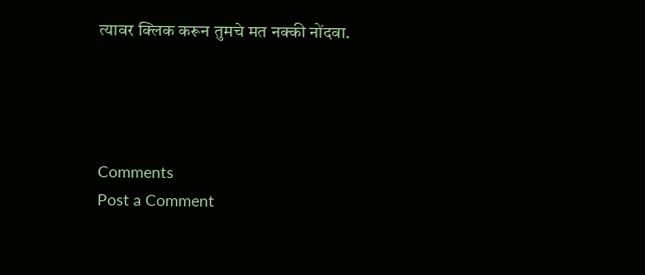त्यावर क्लिक करून तुमचे मत नक्की नोंदवा.




Comments
Post a Comment